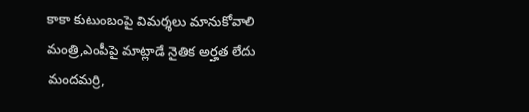కాకా కుటుంబంపై విమర్శలు మానుకోవాలి
మంత్రి,ఎంపీపై మాట్లాడే నైతిక అర్హత లేదు
మందమర్రి,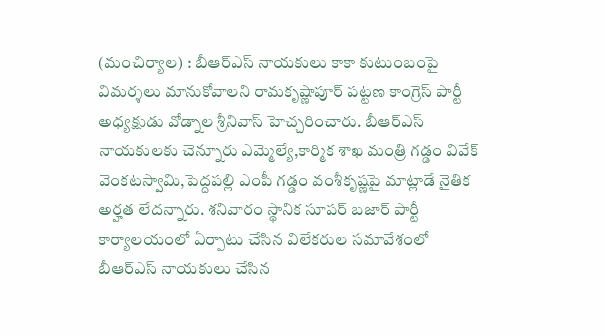(మంచిర్యాల) : బీఆర్ఎస్ నాయకులు కాకా కుటుంబంపై విమర్శలు మానుకోవాలని రామకృష్ణాపూర్ పట్టణ కాంగ్రెస్ పార్టీ అధ్యక్షుడు వోడ్నాల శ్రీనివాస్ హెచ్చరించారు. బీఆర్ఎస్ నాయకులకు చెన్నూరు ఎమ్మెల్యే,కార్మిక శాఖ మంత్రి గడ్డం వివేక్ వెంకటస్వామి,పెద్దపల్లి ఎంపీ గడ్డం వంశీకృష్ణపై మాట్లాడే నైతిక అర్హత లేదన్నారు. శనివారం స్థానిక సూపర్ బజార్ పార్టీ కార్యాలయంలో ఏర్పాటు చేసిన విలేకరుల సమావేశంలో బీఆర్ఎస్ నాయకులు చేసిన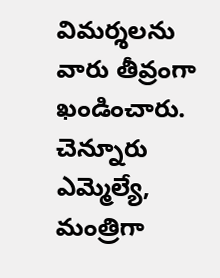విమర్శలను వారు తీవ్రంగా ఖండించారు. చెన్నూరు ఎమ్మెల్యే, మంత్రిగా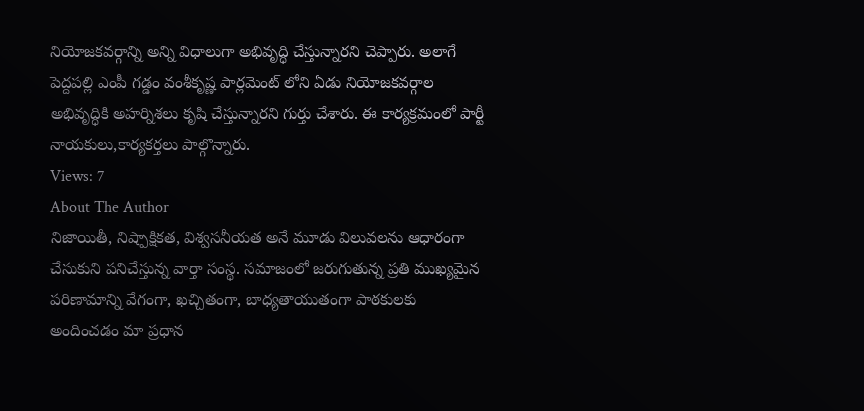నియోజకవర్గాన్ని అన్ని విధాలుగా అభివృద్ధి చేస్తున్నారని చెప్పారు. అలాగే పెద్దపల్లి ఎంపీ గడ్డం వంశీకృష్ణ పార్లమెంట్ లోని ఏడు నియోజకవర్గాల అభివృద్ధికి అహర్నిశలు కృషి చేస్తున్నారని గుర్తు చేశారు. ఈ కార్యక్రమంలో పార్టీ నాయకులు,కార్యకర్తలు పాల్గొన్నారు.
Views: 7
About The Author
నిజాయితీ, నిష్పాక్షికత, విశ్వసనీయత అనే మూడు విలువలను ఆధారంగా చేసుకుని పనిచేస్తున్న వార్తా సంస్థ. సమాజంలో జరుగుతున్న ప్రతి ముఖ్యమైన పరిణామాన్ని వేగంగా, ఖచ్చితంగా, బాధ్యతాయుతంగా పాఠకులకు అందించడం మా ప్రధాన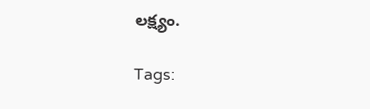లక్ష్యం.

Tags: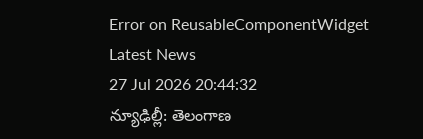Error on ReusableComponentWidget
Latest News
27 Jul 2026 20:44:32
న్యూఢిల్లీ: తెలంగాణ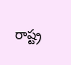రాష్ట్ర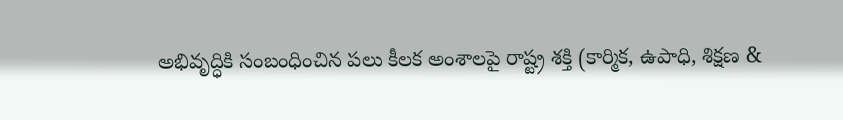అభివృద్ధికి సంబంధించిన పలు కీలక అంశాలపై రాష్ట్ర శక్తి (కార్మిక, ఉపాధి, శిక్షణ &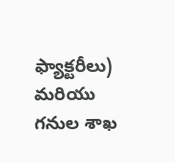ఫ్యాక్టరీలు) మరియు గనుల శాఖ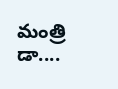మంత్రి డా....